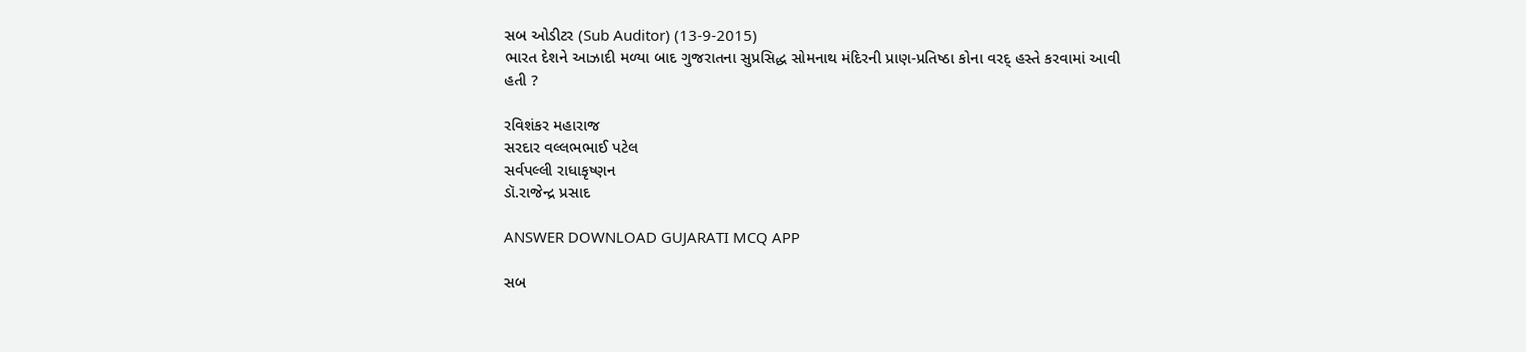સબ ઓડીટર (Sub Auditor) (13-9-2015)
ભારત દેશને આઝાદી મળ્યા બાદ ગુજરાતના સુપ્રસિદ્ધ સોમનાથ મંદિરની પ્રાણ-પ્રતિષ્ઠા કોના વરદ્ હસ્તે કરવામાં આવી હતી ?

રવિશંકર મહારાજ
સરદાર વલ્લભભાઈ પટેલ
સર્વપલ્લી રાધાકૃષ્ણન
ડૉ.રાજેન્દ્ર પ્રસાદ

ANSWER DOWNLOAD GUJARATI MCQ APP

સબ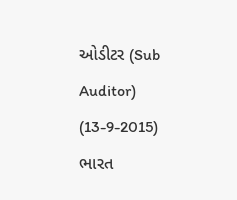ઓડીટર (Sub Auditor) (13-9-2015)
ભારત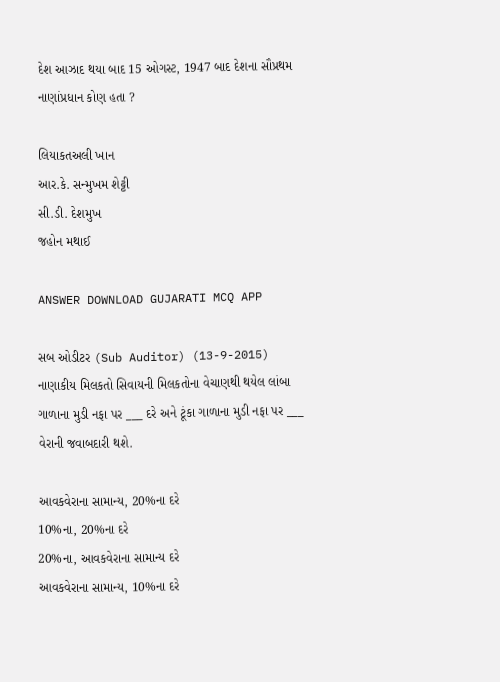દેશ આઝાદ થયા બાદ 15 ઓગસ્ટ, 1947 બાદ દેશના સૌપ્રથમ નાણાંપ્રધાન કોણ હતા ?

લિયાકતઅલી ખાન
આર.કે. સન્મુખમ શેટ્ટી
સી.ડી. દેશમુખ
જહોન મથાઈ

ANSWER DOWNLOAD GUJARATI MCQ APP

સબ ઓડીટર (Sub Auditor) (13-9-2015)
નાણાકીય મિલકતો સિવાયની મિલકતોના વેચાણથી થયેલ લાંબા ગાળાના મુડી નફા પર ___ દરે અને ટૂંકા ગાળાના મુડી નફા પર ___ વેરાની જવાબદારી થશે.

આવકવેરાના સામાન્ય, 20%ના દરે
10%ના, 20%ના દરે
20%ના, આવકવેરાના સામાન્ય દરે
આવકવેરાના સામાન્ય, 10%ના દરે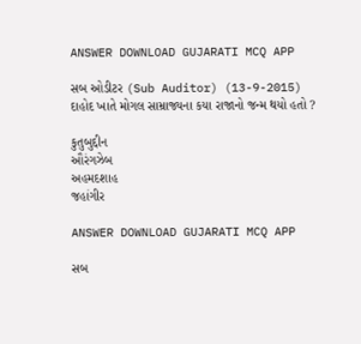ANSWER DOWNLOAD GUJARATI MCQ APP

સબ ઓડીટર (Sub Auditor) (13-9-2015)
દાહોદ ખાતે મોગલ સામ્રાજ્યના કયા રાજાનો જન્મ થયો હતો ?

કુતુબુદ્દીન
ઔરંગઝેબ
અહમદશાહ
જહાંગીર

ANSWER DOWNLOAD GUJARATI MCQ APP

સબ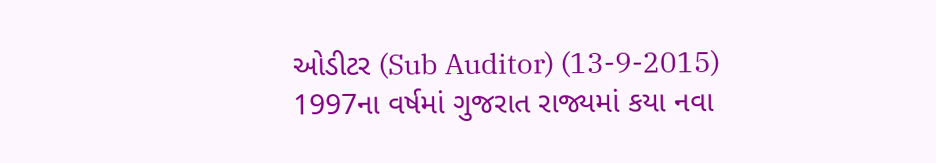ઓડીટર (Sub Auditor) (13-9-2015)
1997ના વર્ષમાં ગુજરાત રાજ્યમાં કયા નવા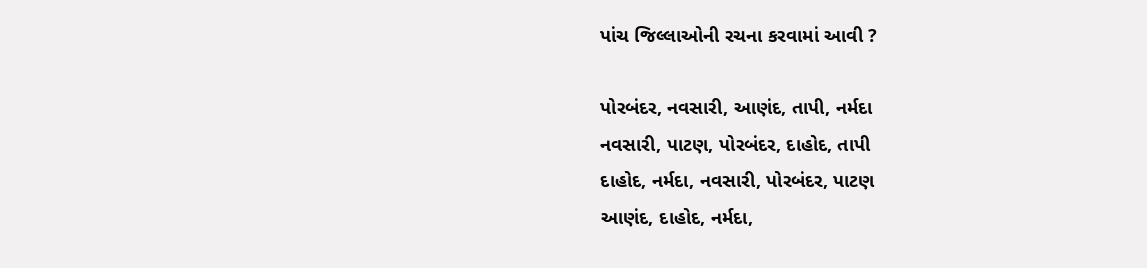પાંચ જિલ્લાઓની રચના કરવામાં આવી ?

પોરબંદર, નવસારી, આણંદ, તાપી, નર્મદા
નવસારી, પાટણ, પોરબંદર, દાહોદ, તાપી
દાહોદ, નર્મદા, નવસારી, પોરબંદર, પાટણ
આણંદ, દાહોદ, નર્મદા,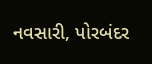નવસારી, પોરબંદર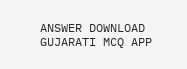ANSWER DOWNLOAD GUJARATI MCQ APP